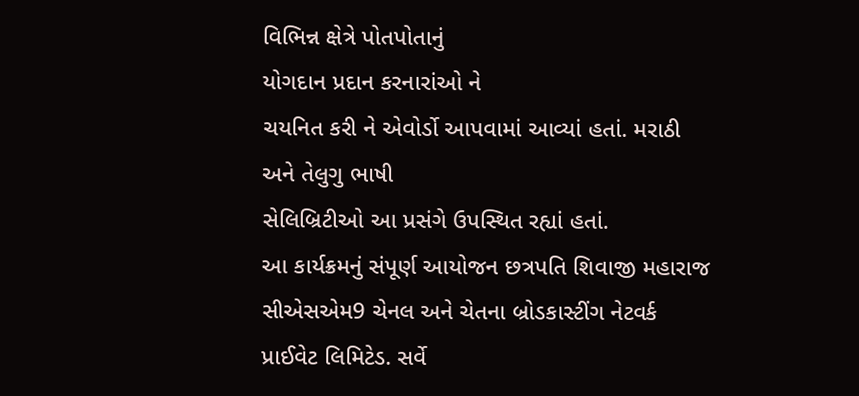વિભિન્ન ક્ષેત્રે પોતપોતાનું
યોગદાન પ્રદાન કરનારાંઓ ને
ચયનિત કરી ને એવોર્ડો આપવામાં આવ્યાં હતાં. મરાઠી અને તેલુગુ ભાષી
સેલિબ્રિટીઓ આ પ્રસંગે ઉપસ્થિત રહ્યાં હતાં.
આ કાર્યક્રમનું સંપૂર્ણ આયોજન છત્રપતિ શિવાજી મહારાજ સીએસએમ9 ચેનલ અને ચેતના બ્રોડકાસ્ટીંગ નેટવર્ક પ્રાઈવેટ લિમિટેડ. સર્વે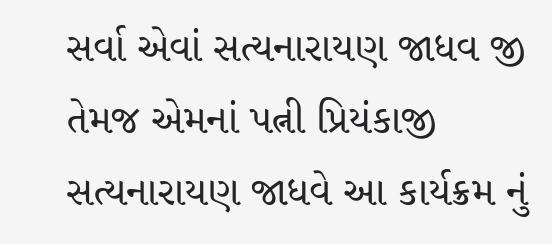સર્વા એવાં સત્યનારાયણ જાધવ જી તેમજ એમનાં પત્ની પ્રિયંકાજી સત્યનારાયણ જાધવે આ કાર્યક્રમ નું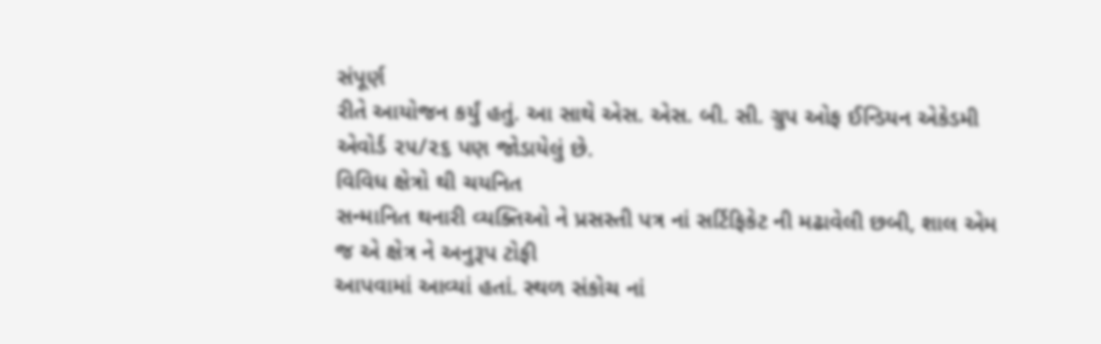સંપૂર્ણ
રીતે આયોજન કર્યું હતું. આ સાથે એસ. એસ. બી. સી. ગ્રુપ ઓફ ઈન્ડિયન એકેડમી
એવોર્ડ ૨૫/૨૬ પણ જોડાયેલું છે.
વિવિધ ક્ષેત્રો થી ચયનિત
સન્માનિત થનારી વ્યક્તિઓ ને પ્રસસ્તી પત્ર નાં સર્ટિફિકેટ ની મઢાવેલી છબી, શાલ એમ
જ એ ક્ષેત્ર ને અનુરૂપ ટોફી
આપવામાં આવ્યાં હતાં. સ્થળ સંકોચ નાં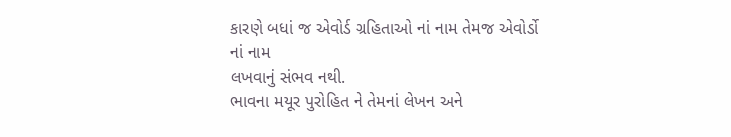કારણે બધાં જ એવોર્ડ ગ્રહિતાઓ નાં નામ તેમજ એવોર્ડો નાં નામ
લખવાનું સંભવ નથી.
ભાવના મયૂર પુરોહિત ને તેમનાં લેખન અને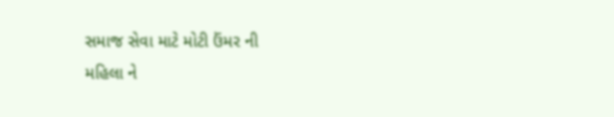સમાજ સેવા માટે મોટી ઉંમર ની
મહિલા ને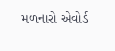મળનારો એવોર્ડ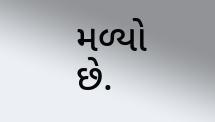મળ્યો છે.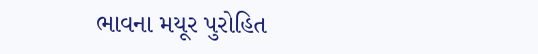ભાવના મયૂર પુરોહિત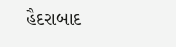હૈદરાબાદ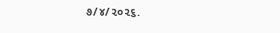૭/૪/૨૦૨૬.